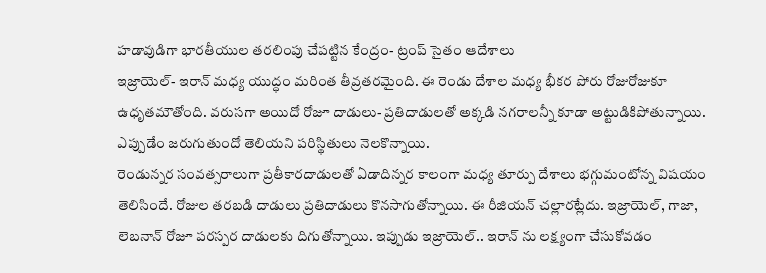హడావుడిగా భారతీయుల తరలింపు చేపట్టిన కేంద్రం- ట్రంప్ సైతం ఆదేశాలు
ఇజ్రాయెల్- ఇరాన్ మధ్య యుద్ధం మరింత తీవ్రతరమైంది. ఈ రెండు దేశాల మధ్య భీకర పోరు రోజురోజుకూ ఉధృతమౌతోంది. వరుసగా అయిదో రోజూ దాడులు- ప్రతిదాడులతో అక్కడి నగరాలన్నీ కూడా అట్టుడికిపోతున్నాయి. ఎప్పుడేం జరుగుతుందో తెలియని పరిస్థితులు నెలకొన్నాయి.
రెండున్నర సంవత్సరాలుగా ప్రతీకారదాడులతో ఏడాదిన్నర కాలంగా మధ్య తూర్పు దేశాలు భగ్గుమంటోన్న విషయం తెలిసిందే. రోజుల తరబడి దాడులు ప్రతిదాడులు కొనసాగుతోన్నాయి. ఈ రీజియన్ చల్లారట్లేదు. ఇజ్రాయెల్, గాజా, లెబనాన్ రోజూ పరస్పర దాడులకు దిగుతోన్నాయి. ఇప్పుడు ఇజ్రాయెల్.. ఇరాన్ ను లక్ష్యంగా చేసుకోవడం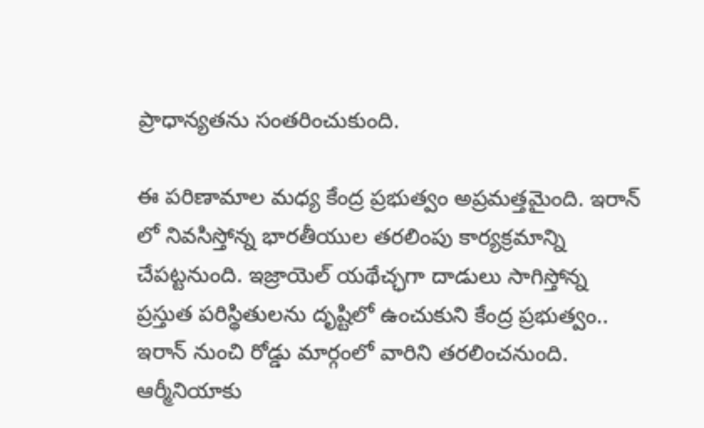ప్రాధాన్యతను సంతరించుకుంది.

ఈ పరిణామాల మధ్య కేంద్ర ప్రభుత్వం అప్రమత్తమైంది. ఇరాన్ లో నివసిస్తోన్న భారతీయుల తరలింపు కార్యక్రమాన్ని చేపట్టనుంది. ఇజ్రాయెల్ యథేచ్ఛగా దాడులు సాగిస్తోన్న ప్రస్తుత పరిస్థితులను దృష్టిలో ఉంచుకుని కేంద్ర ప్రభుత్వం.. ఇరాన్ నుంచి రోడ్డు మార్గంలో వారిని తరలించనుంది. ఆర్మీనియాకు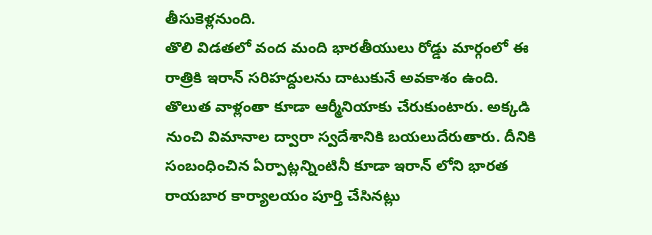తీసుకెళ్లనుంది.
తొలి విడతలో వంద మంది భారతీయులు రోడ్డు మార్గంలో ఈ రాత్రికి ఇరాన్ సరిహద్దులను దాటుకునే అవకాశం ఉంది. తొలుత వాళ్లంతా కూడా ఆర్మీనియాకు చేరుకుంటారు. అక్కడి నుంచి విమానాల ద్వారా స్వదేశానికి బయలుదేరుతారు. దీనికి సంబంధించిన ఏర్పాట్లన్నింటినీ కూడా ఇరాన్ లోని భారత రాయబార కార్యాలయం పూర్తి చేసినట్లు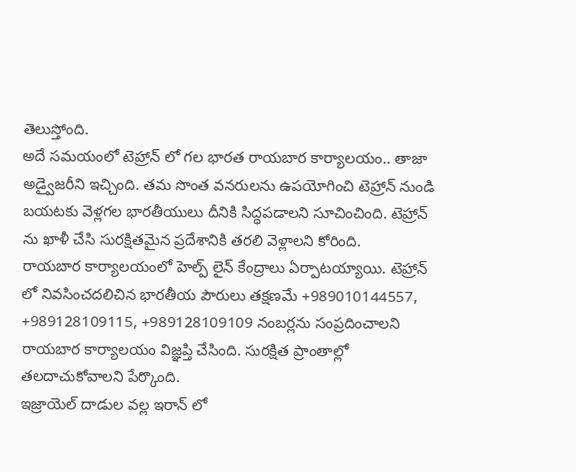తెలుస్తోంది.
అదే సమయంలో టెహ్రాన్ లో గల భారత రాయబార కార్యాలయం.. తాజా అడ్వైజరీని ఇచ్చింది. తమ సొంత వనరులను ఉపయోగించి టెహ్రాన్ నుండి బయటకు వెళ్లగల భారతీయులు దీనికి సిద్ధపడాలని సూచించింది. టెహ్రాన్ ను ఖాళీ చేసి సురక్షితమైన ప్రదేశానికి తరలి వెళ్లాలని కోరింది.
రాయబార కార్యాలయంలో హెల్ప్ లైన్ కేంద్రాలు ఏర్పాటయ్యాయి. టెహ్రాన్ లో నివసించదలిచిన భారతీయ పౌరులు తక్షణమే +989010144557, +989128109115, +989128109109 నంబర్లను సంప్రదించాలని రాయబార కార్యాలయం విజ్ఞప్తి చేసింది. సురక్షిత ప్రాంతాల్లో తలదాచుకోవాలని పేర్కొంది.
ఇజ్రాయెల్ దాడుల వల్ల ఇరాన్ లో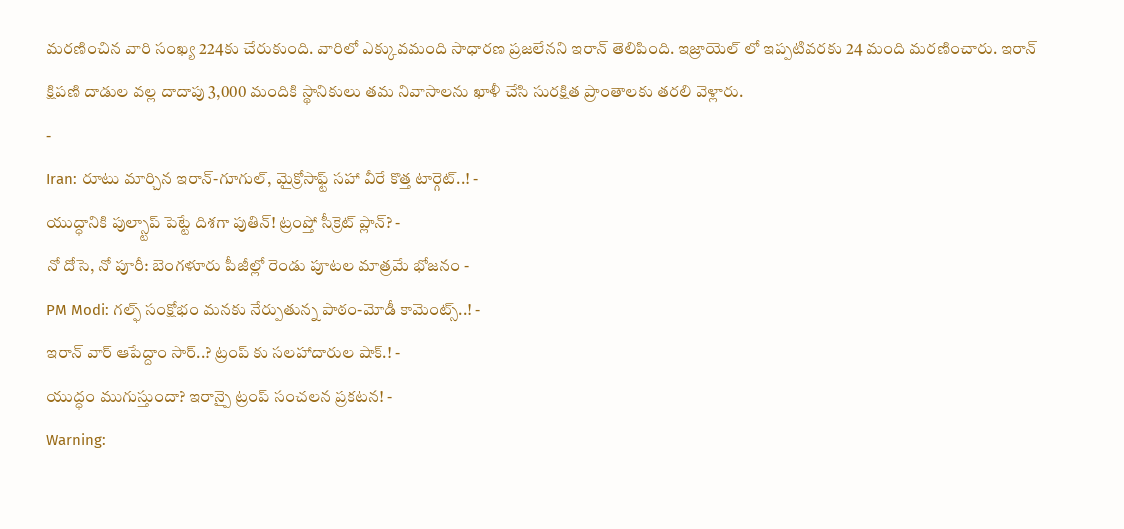మరణించిన వారి సంఖ్య 224కు చేరుకుంది. వారిలో ఎక్కువమంది సాధారణ ప్రజలేనని ఇరాన్ తెలిపింది. ఇజ్రాయెల్ లో ఇప్పటివరకు 24 మంది మరణించారు. ఇరాన్ క్షిపణి దాడుల వల్ల దాదాపు 3,000 మందికి స్థానికులు తమ నివాసాలను ఖాళీ చేసి సురక్షిత ప్రాంతాలకు తరలి వెళ్లారు.
-
Iran: రూటు మార్చిన ఇరాన్-గూగుల్, మైక్రోసాఫ్ట్ సహా వీరే కొత్త టార్గెట్..! -
యుద్ధానికి పుల్స్టాప్ పెట్టే దిశగా పుతిన్! ట్రంప్తో సీక్రెట్ ప్లాన్? -
నో దోసె, నో పూరీ: బెంగళూరు పీజీల్లో రెండు పూటల మాత్రమే భోజనం -
PM Modi: గల్ఫ్ సంక్షోభం మనకు నేర్పుతున్న పాఠం-మోడీ కామెంట్స్..! -
ఇరాన్ వార్ ఆపేద్దాం సార్..? ట్రంప్ కు సలహాదారుల షాక్.! -
యుద్ధం ముగుస్తుందా? ఇరాన్పై ట్రంప్ సంచలన ప్రకటన! -
Warning: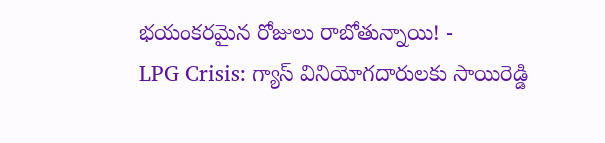భయంకరమైన రోజులు రాబోతున్నాయి! -
LPG Crisis: గ్యాస్ వినియోగదారులకు సాయిరెడ్డి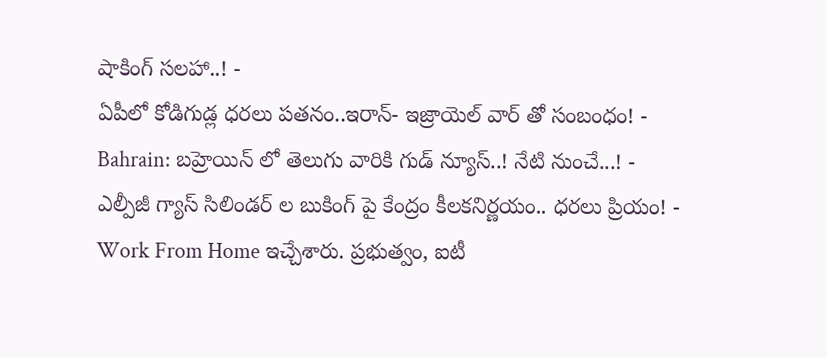షాకింగ్ సలహా..! -
ఏపీలో కోడిగుడ్ల ధరలు పతనం..ఇరాన్- ఇజ్రాయెల్ వార్ తో సంబంధం! -
Bahrain: బహ్రెయిన్ లో తెలుగు వారికి గుడ్ న్యూస్..! నేటి నుంచే...! -
ఎల్పీజీ గ్యాస్ సిలిండర్ ల బుకింగ్ పై కేంద్రం కీలకనిర్ణయం.. ధరలు ప్రియం! -
Work From Home ఇచ్చేశారు. ప్రభుత్వం, ఐటీ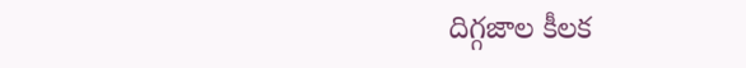దిగ్గజాల కీలక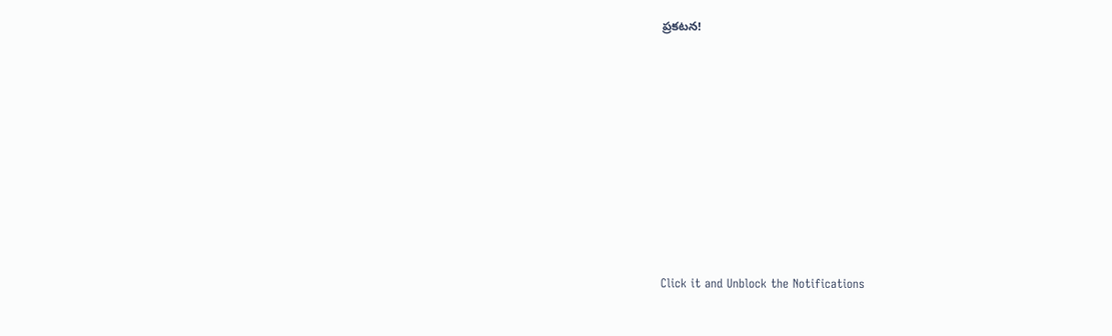ప్రకటన!












Click it and Unblock the Notifications